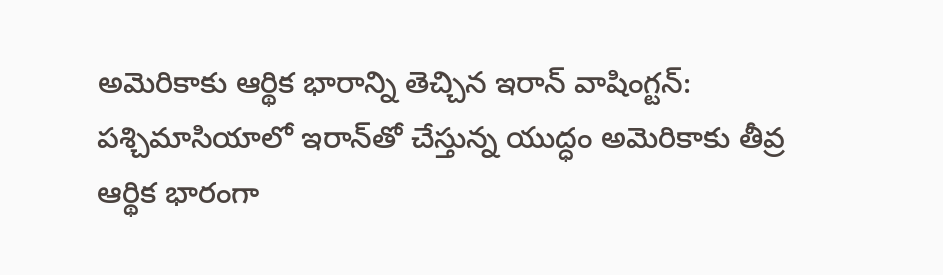అమెరికాకు ఆర్థిక భారాన్ని తెచ్చిన ఇరాన్‌ వాషింగ్టన్‌: పశ్చిమాసియాలో ఇరాన్‌తో చేస్తున్న యుద్ధం అమెరికాకు తీవ్ర ఆర్థిక భారంగా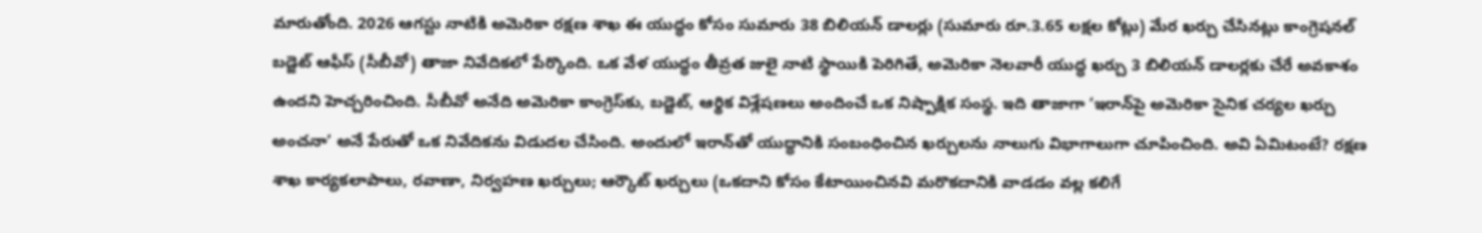మారుతోంది. 2026 ఆగస్టు నాటికి అమెరికా రక్షణ శాఖ ఈ యుద్ధం కోసం సుమారు 38 బిలియన్‌ డాలర్లు (సుమారు రూ.3.65 లక్షల కోట్లు) మేర ఖర్చు చేసినట్లు కాంగ్రెషనల్‌ బడ్జెట్‌ ఆఫీస్‌ (సీబీవో) తాజా నివేదికలో పేర్కొంది. ఒక వేళ యుద్ధం తీవ్రత జులై నాటి స్థాయికి పెరిగితే, అమెరికా నెలవారీ యుద్ధ ఖర్చు 3 బిలియన్‌ డాలర్లకు చేరే అవకాశం ఉందని హెచ్చరించింది. సీబీవో అనేది అమెరికా కాంగ్రెస్‌కు, బడ్జెట్, ఆర్థిక విశ్లేషణలు అందించే ఒక నిష్పాక్షిక సంస్థ. ఇది తాజాగా ‘ఇరాన్‌పై అమెరికా సైనిక చర్యల ఖర్చు అంచనా’ అనే పేరుతో ఒక నివేదికను విడుదల చేసింది. అందులో ఇరాన్‌తో యుద్ధానికి సంబంధించిన ఖర్చులను నాలుగు విభాగాలుగా చూపించింది. అవి ఏమిటంటే? రక్షణ శాఖ కార్యకలాపాలు, రవాణా, నిర్వహణ ఖర్చులు; ఆర్కౌట్‌ ఖర్చులు (ఒకదాని కోసం కేటాయించినవి మరొకదానికి వాడడం వల్ల కలిగే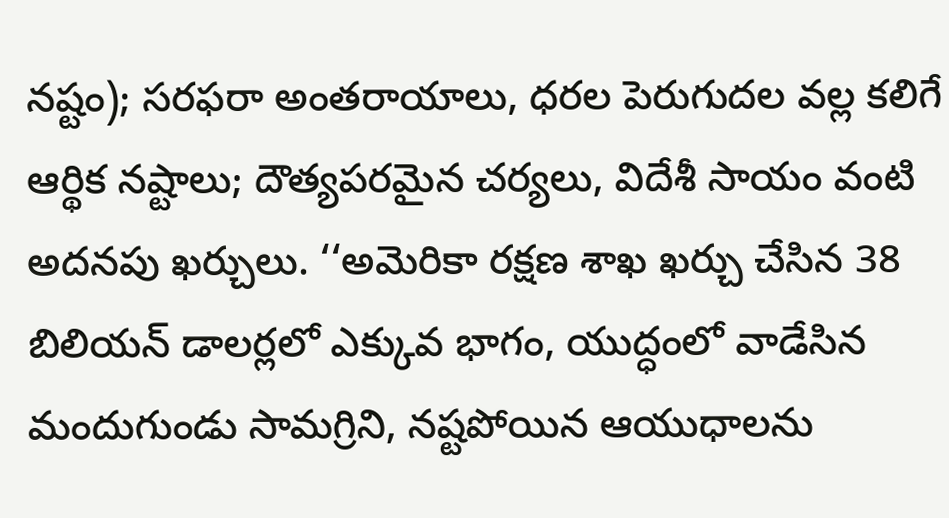నష్టం); సరఫరా అంతరాయాలు, ధరల పెరుగుదల వల్ల కలిగే ఆర్థిక నష్టాలు; దౌత్యపరమైన చర్యలు, విదేశీ సాయం వంటి అదనపు ఖర్చులు. ‘‘అమెరికా రక్షణ శాఖ ఖర్చు చేసిన 38 బిలియన్‌ డాలర్లలో ఎక్కువ భాగం, యుద్ధంలో వాడేసిన మందుగుండు సామగ్రిని, నష్టపోయిన ఆయుధాలను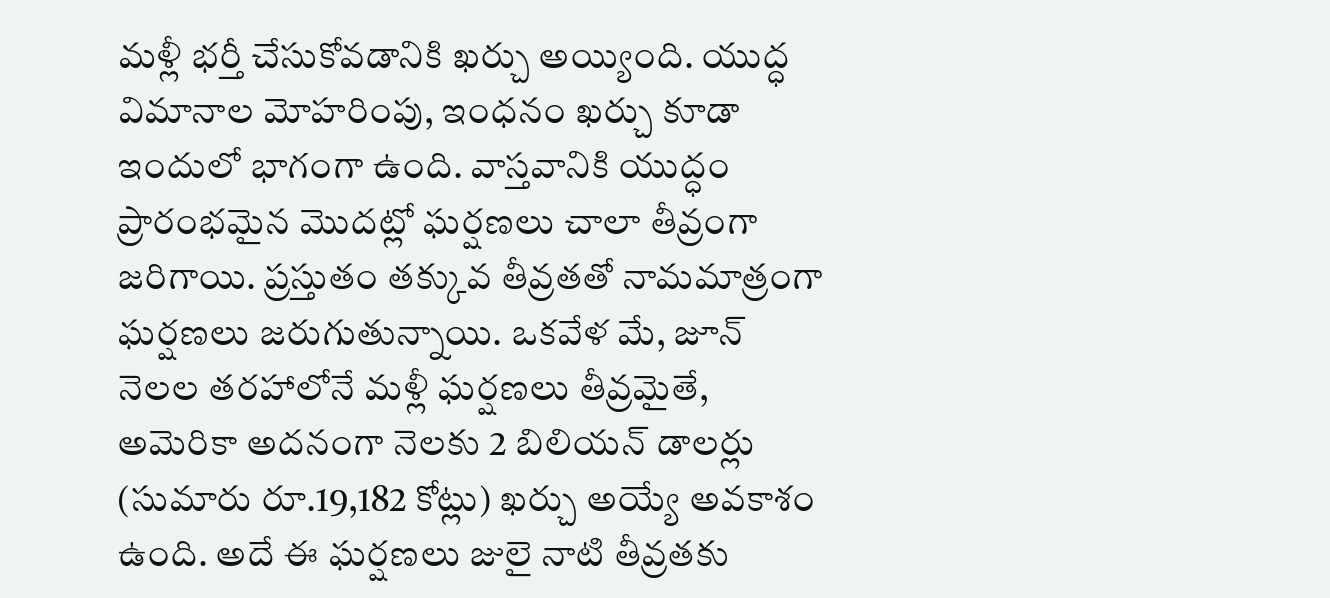మళ్లీ భర్తీ చేసుకోవడానికి ఖర్చు అయ్యింది. యుద్ధ విమానాల మోహరింపు, ఇంధనం ఖర్చు కూడా ఇందులో భాగంగా ఉంది. వాస్తవానికి యుద్ధం ప్రారంభమైన మొదట్లో ఘర్షణలు చాలా తీవ్రంగా జరిగాయి. ప్రస్తుతం తక్కువ తీవ్రతతో నామమాత్రంగా ఘర్షణలు జరుగుతున్నాయి. ఒకవేళ మే, జూన్‌ నెలల తరహాలోనే మళ్లీ ఘర్షణలు తీవ్రమైతే, అమెరికా అదనంగా నెలకు 2 బిలియన్‌ డాలర్లు (సుమారు రూ.19,182 కోట్లు) ఖర్చు అయ్యే అవకాశం ఉంది. అదే ఈ ఘర్షణలు జులై నాటి తీవ్రతకు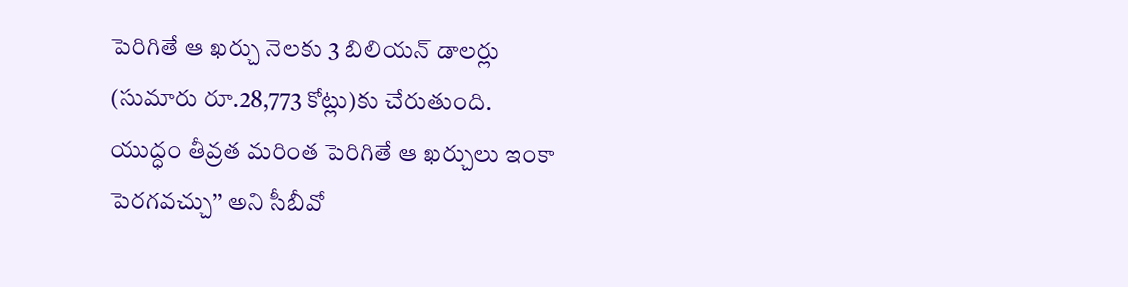పెరిగితే ఆ ఖర్చు నెలకు 3 బిలియన్‌ డాలర్లు (సుమారు రూ.28,773 కోట్లు)కు చేరుతుంది. యుద్ధం తీవ్రత మరింత పెరిగితే ఆ ఖర్చులు ఇంకా పెరగవచ్చు’’ అని సీబీవో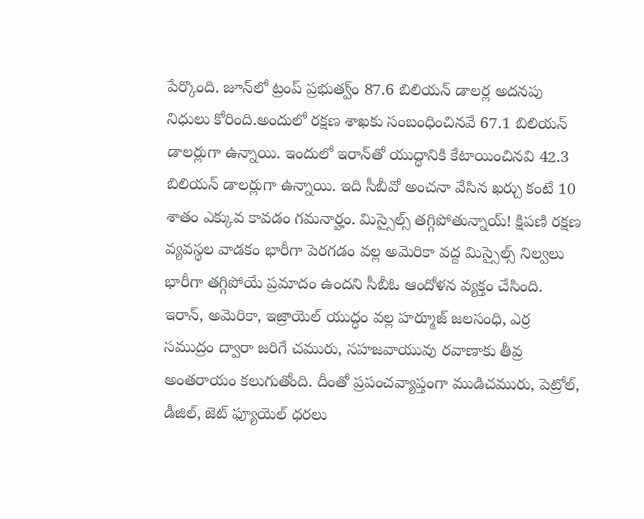పేర్కొంది. జూన్‌లో ట్రంప్‌ ప్రభుత్వ్‌ం 87.6 బిలియన్‌ డాలర్ల అదనపు నిధులు కోరింది.అందులో రక్షణ శాఖకు సంబంధించినవే 67.1 బిలియన్‌ డాలర్లుగా ఉన్నాయి. ఇందులో ఇరాన్‌తో యుద్ధానికి కేటాయించినవి 42.3 బిలియన్‌ డాలర్లుగా ఉన్నాయి. ఇది సీబీవో అంచనా వేసిన ఖర్చు కంటే 10 శాతం ఎక్కువ కావడం గమనార్హం. మిస్సైల్స్‌ తగ్గిపోతున్నాయ్‌! క్షిపణి రక్షణ వ్యవస్థల వాడకం భారీగా పెరగడం వల్ల అమెరికా వద్ద మిస్సైల్స్‌ నిల్వలు భారీగా తగ్గిపోయే ప్రమాదం ఉందని సీబీఓ ఆందోళన వ్యక్తం చేసింది. ఇరాన్, అమెరికా, ఇజ్రాయెల్‌ యుద్ధం వల్ల హర్మూజ్‌ జలసంధి, ఎర్ర సముద్రం ద్వారా జరిగే చమురు, సహజవాయువు రవాణాకు తీవ్ర అంతరాయం కలుగుతోంది. దీంతో ప్రపంచవ్యాప్తంగా ముడిచమురు, పెట్రోల్, డీజిల్, జెట్‌ ఫ్యూయెల్‌ ధరలు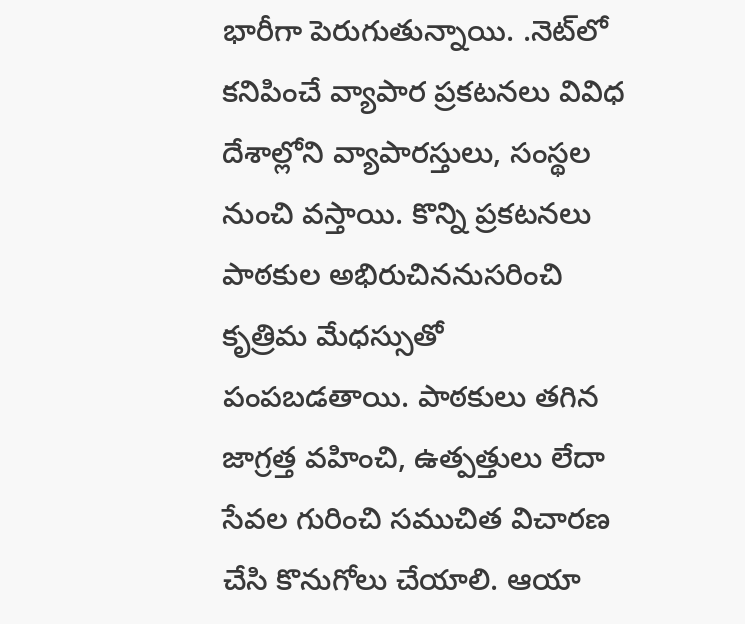భారీగా పెరుగుతున్నాయి. .నెట్‌లో కనిపించే వ్యాపార ప్రకటనలు వివిధ దేశాల్లోని వ్యాపారస్తులు, సంస్థల నుంచి వస్తాయి. కొన్ని ప్రకటనలు పాఠకుల అభిరుచిననుసరించి కృత్రిమ మేధస్సుతో పంపబడతాయి. పాఠకులు తగిన జాగ్రత్త వహించి, ఉత్పత్తులు లేదా సేవల గురించి సముచిత విచారణ చేసి కొనుగోలు చేయాలి. ఆయా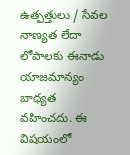ఉత్పత్తులు / సేవల నాణ్యత లేదా లోపాలకు ఈనాడు యాజమాన్యం బాధ్యత వహించదు. ఈ విషయంలో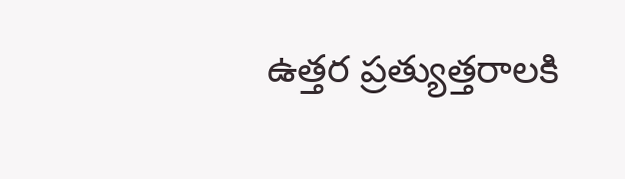ఉత్తర ప్రత్యుత్తరాలకి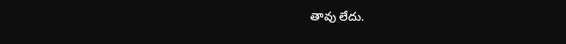తావు లేదు.